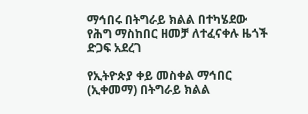ማኅበሩ በትግራይ ክልል በተካሄደው የሕግ ማስከበር ዘመቻ ለተፈናቀሉ ዜጎች ድጋፍ አደረገ

የኢትዮጵያ ቀይ መስቀል ማኅበር (ኢቀመማ) በትግራይ ክልል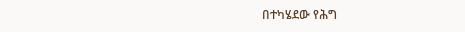በተካሄደው የሕግ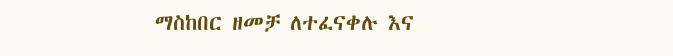ማስከበር ዘመቻ ለተፈናቀሉ እና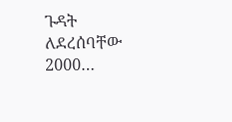ጉዳት ለደረሰባቸው 2000…